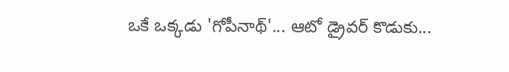ఒకే ఒక్కడు 'గోపీనాథ్'... ఆటో డ్రైవర్ కొడుకు...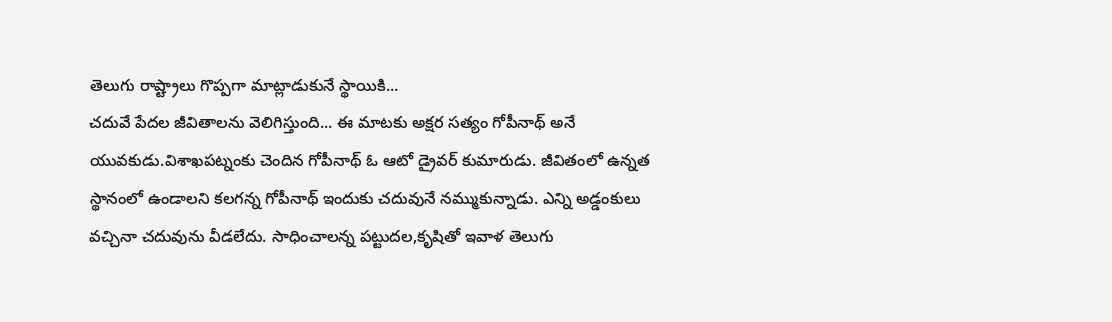తెలుగు రాష్ట్రాలు గొప్పగా మాట్లాడుకునే స్థాయికి...
చదువే పేదల జీవితాలను వెలిగిస్తుంది... ఈ మాటకు అక్షర సత్యం గోపీనాథ్ అనే యువకుడు.విశాఖపట్నంకు చెందిన గోపీనాథ్ ఓ ఆటో డ్రైవర్ కుమారుడు. జీవితంలో ఉన్నత స్థానంలో ఉండాలని కలగన్న గోపీనాథ్ ఇందుకు చదువునే నమ్ముకున్నాడు. ఎన్ని అడ్డంకులు వచ్చినా చదువును వీడలేదు. సాధించాలన్న పట్టుదల,కృషితో ఇవాళ తెలుగు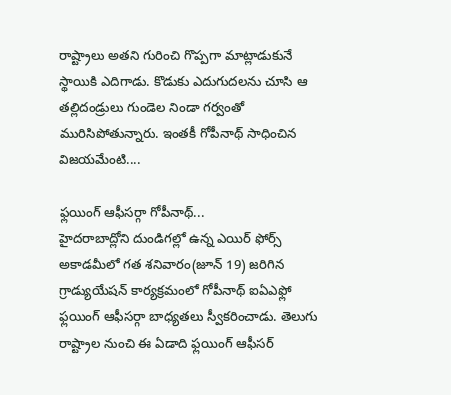రాష్ట్రాలు అతని గురించి గొప్పగా మాట్లాడుకునే స్థాయికి ఎదిగాడు. కొడుకు ఎదుగుదలను చూసి ఆ తల్లిదండ్రులు గుండెల నిండా గర్వంతో మురిసిపోతున్నారు. ఇంతకీ గోపీనాథ్ సాధించిన విజయమేంటి....

ఫ్లయింగ్ ఆఫీసర్గా గోపీనాథ్...
హైదరాబాద్లోని దుండిగల్లో ఉన్న ఎయిర్ ఫోర్స్ అకాడమీలో గత శనివారం(జూన్ 19) జరిగిన గ్రాడ్యుయేషన్ కార్యక్రమంలో గోపీనాథ్ ఐఏఎఫ్లో ఫ్లయింగ్ ఆఫీసర్గా బాధ్యతలు స్వీకరించాడు. తెలుగు రాష్ట్రాల నుంచి ఈ ఏడాది ఫ్లయింగ్ ఆఫీసర్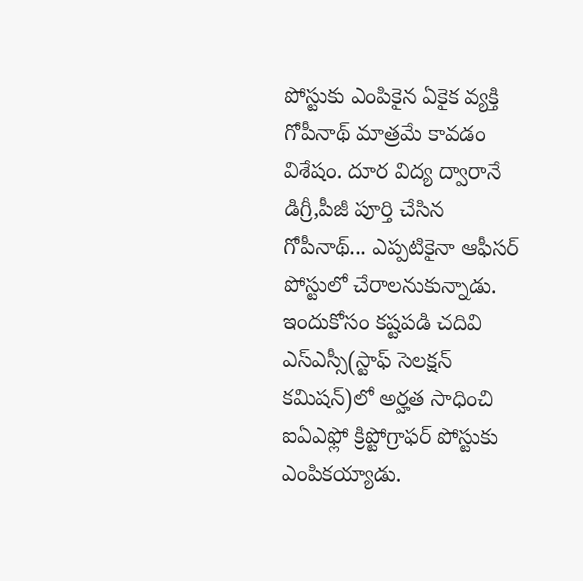పోస్టుకు ఎంపికైన ఏకైక వ్యక్తి గోపీనాథ్ మాత్రమే కావడం విశేషం. దూర విద్య ద్వారానే డిగ్రీ,పీజీ పూర్తి చేసిన గోపీనాథ్... ఎప్పటికైనా ఆఫీసర్ పోస్టులో చేరాలనుకున్నాడు. ఇందుకోసం కష్టపడి చదివి ఎస్ఎస్సీ(స్టాఫ్ సెలక్షన్ కమిషన్)లో అర్హత సాధించి ఐఏఎఫ్లో క్రిప్టోగ్రాఫర్ పోస్టుకు ఎంపికయ్యాడు.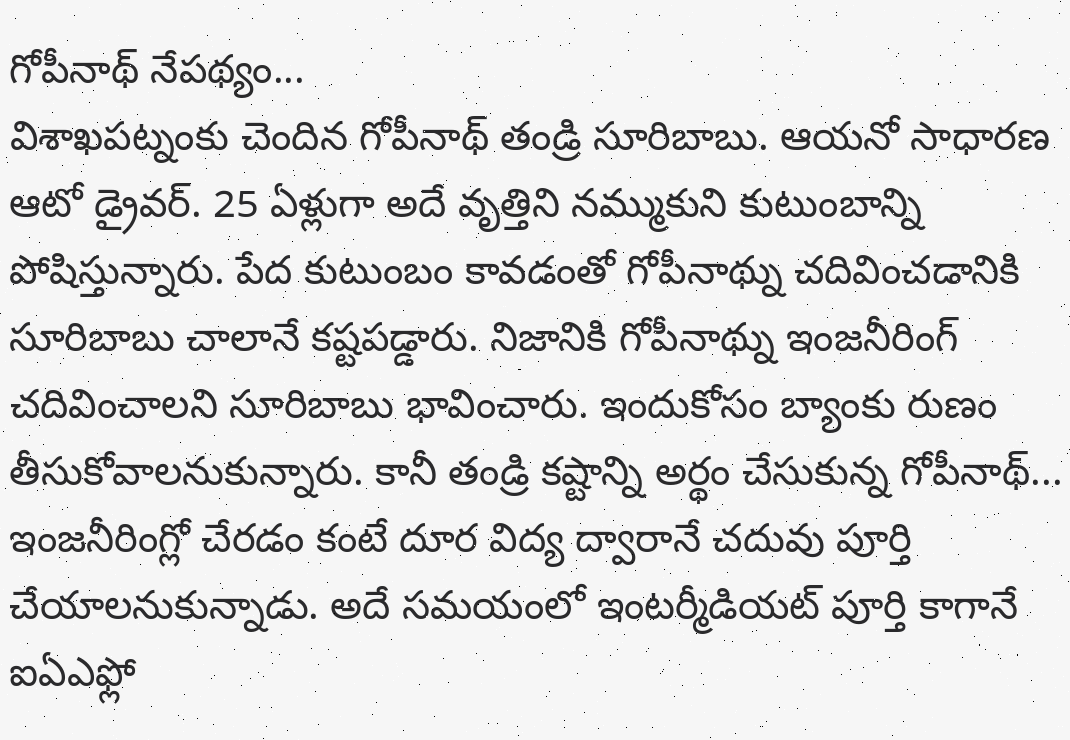గోపీనాథ్ నేపథ్యం...
విశాఖపట్నంకు చెందిన గోపీనాథ్ తండ్రి సూరిబాబు. ఆయనో సాధారణ ఆటో డ్రైవర్. 25 ఏళ్లుగా అదే వృత్తిని నమ్ముకుని కుటుంబాన్ని పోషిస్తున్నారు. పేద కుటుంబం కావడంతో గోపీనాథ్ను చదివించడానికి సూరిబాబు చాలానే కష్టపడ్డారు. నిజానికి గోపీనాథ్ను ఇంజనీరింగ్ చదివించాలని సూరిబాబు భావించారు. ఇందుకోసం బ్యాంకు రుణం తీసుకోవాలనుకున్నారు. కానీ తండ్రి కష్టాన్ని అర్థం చేసుకున్న గోపీనాథ్... ఇంజనీరింగ్లో చేరడం కంటే దూర విద్య ద్వారానే చదువు పూర్తి చేయాలనుకున్నాడు. అదే సమయంలో ఇంటర్మీడియట్ పూర్తి కాగానే ఐఏఎఫ్లో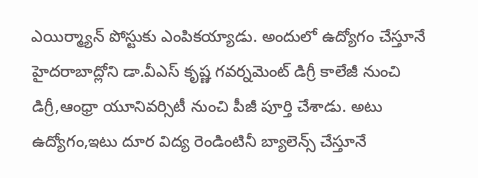ఎయిర్మ్యాన్ పోస్టుకు ఎంపికయ్యాడు. అందులో ఉద్యోగం చేస్తూనే హైదరాబాద్లోని డా.వీఎస్ కృష్ణ గవర్నమెంట్ డిగ్రీ కాలేజీ నుంచి డిగ్రీ,ఆంధ్రా యూనివర్సిటీ నుంచి పీజీ పూర్తి చేశాడు. అటు ఉద్యోగం,ఇటు దూర విద్య రెండింటినీ బ్యాలెన్స్ చేస్తూనే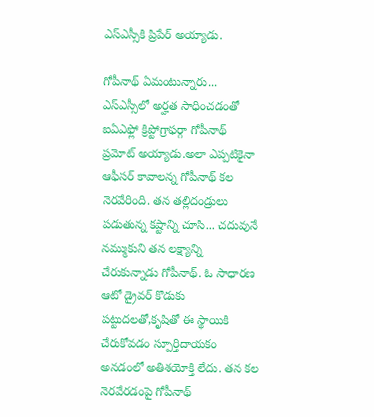ఎస్ఎస్సీకి ప్రిపేర్ అయ్యాడు.

గోపీనాథ్ ఏమంటున్నారు...
ఎస్ఎస్సీలో అర్హత సాధించడంతో ఐఏఎఫ్లో క్రిప్టోగ్రాఫర్గా గోపీనాథ్ ప్రమోట్ అయ్యాడు.అలా ఎప్పటికైనా ఆఫీసర్ కావాలన్న గోపీనాథ్ కల నెరవేరింది. తన తల్లిదండ్రులు పడుతున్న కష్టాన్ని చూసి... చదువునే నమ్ముకుని తన లక్ష్యాన్ని చేరుకున్నాడు గోపీనాథ్. ఓ సాధారణ ఆటో డ్రైవర్ కొడుకు పట్టుదలతో,కృషితో ఈ స్థాయికి చేరుకోవడం స్పూర్తిదాయకం అనడంలో అతిశయోక్తి లేదు. తన కల నెరవేరడంపై గోపీనాథ్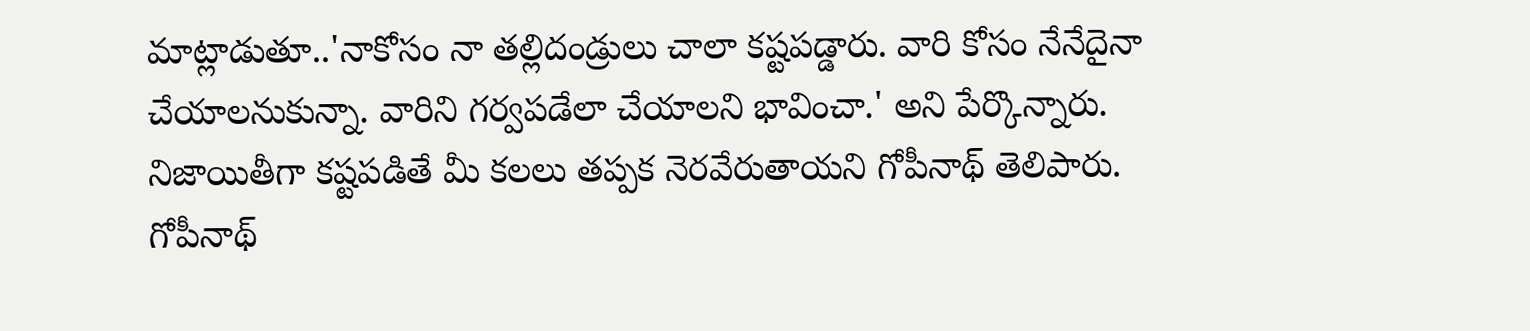మాట్లాడుతూ..'నాకోసం నా తల్లిదండ్రులు చాలా కష్టపడ్డారు. వారి కోసం నేనేదైనా చేయాలనుకున్నా. వారిని గర్వపడేలా చేయాలని భావించా.' అని పేర్కొన్నారు. నిజాయితీగా కష్టపడితే మీ కలలు తప్పక నెరవేరుతాయని గోపీనాథ్ తెలిపారు. గోపీనాథ్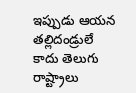ఇప్పుడు ఆయన తల్లిదండ్రులే కాదు తెలుగు రాష్ట్రాలు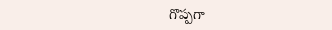గొప్పగా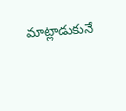మాట్లాడుకునే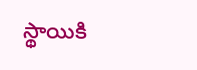స్థాయికి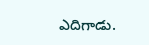ఎదిగాడు.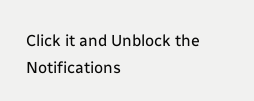Click it and Unblock the Notifications